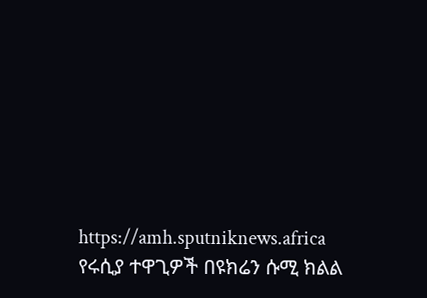https://amh.sputniknews.africa
የሩሲያ ተዋጊዎች በዩክሬን ሱሚ ክልል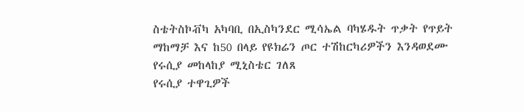ስቴትስኮቭካ አካባቢ በኢስካንደር ሚሳኤል ባካሄዱት ጥቃት የጥይት ማከማቻ እና ከ50 በላይ የዩክሬን ጦር ተሽከርካሪዎችን እንዳወደሙ የሩሲያ መከላከያ ሚኒስቴር ገለጸ
የሩሲያ ተዋጊዎች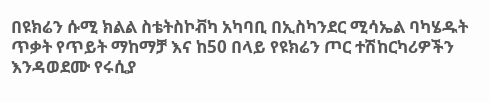በዩክሬን ሱሚ ክልል ስቴትስኮቭካ አካባቢ በኢስካንደር ሚሳኤል ባካሄዱት ጥቃት የጥይት ማከማቻ እና ከ50 በላይ የዩክሬን ጦር ተሽከርካሪዎችን እንዳወደሙ የሩሲያ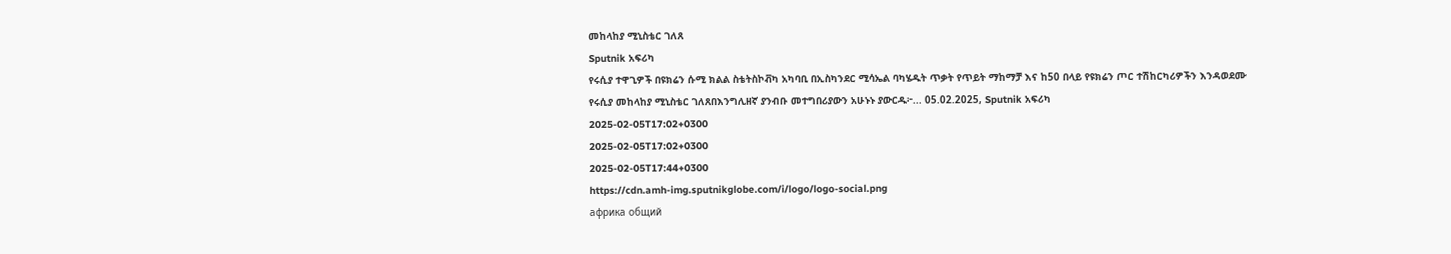መከላከያ ሚኒስቴር ገለጸ
Sputnik አፍሪካ
የሩሲያ ተዋጊዎች በዩክሬን ሱሚ ክልል ስቴትስኮቭካ አካባቢ በኢስካንደር ሚሳኤል ባካሄዱት ጥቃት የጥይት ማከማቻ እና ከ50 በላይ የዩክሬን ጦር ተሽከርካሪዎችን እንዳወደሙ የሩሲያ መከላከያ ሚኒስቴር ገለጸበእንግሊዘኛ ያንብቡ መተግበሪያውን አሁኑኑ ያውርዱ፦... 05.02.2025, Sputnik አፍሪካ
2025-02-05T17:02+0300
2025-02-05T17:02+0300
2025-02-05T17:44+0300
https://cdn.amh-img.sputnikglobe.com/i/logo/logo-social.png
африка общий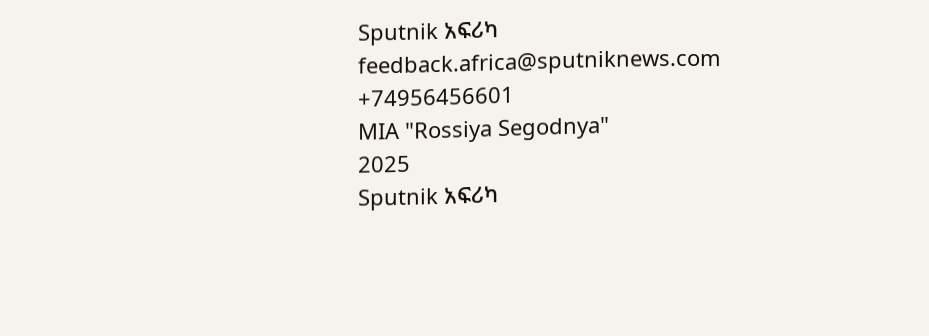Sputnik አፍሪካ
feedback.africa@sputniknews.com
+74956456601
MIA "Rossiya Segodnya"
2025
Sputnik አፍሪካ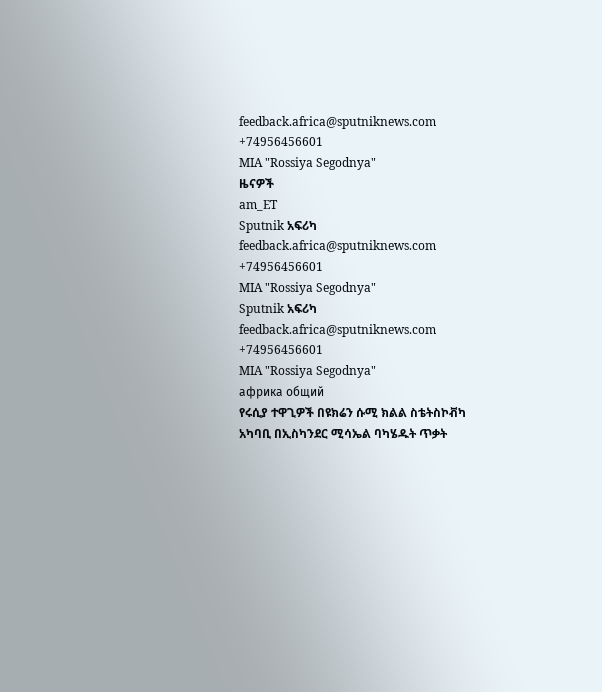feedback.africa@sputniknews.com
+74956456601
MIA "Rossiya Segodnya"
ዜናዎች
am_ET
Sputnik አፍሪካ
feedback.africa@sputniknews.com
+74956456601
MIA "Rossiya Segodnya"
Sputnik አፍሪካ
feedback.africa@sputniknews.com
+74956456601
MIA "Rossiya Segodnya"
африка общий
የሩሲያ ተዋጊዎች በዩክሬን ሱሚ ክልል ስቴትስኮቭካ አካባቢ በኢስካንደር ሚሳኤል ባካሄዱት ጥቃት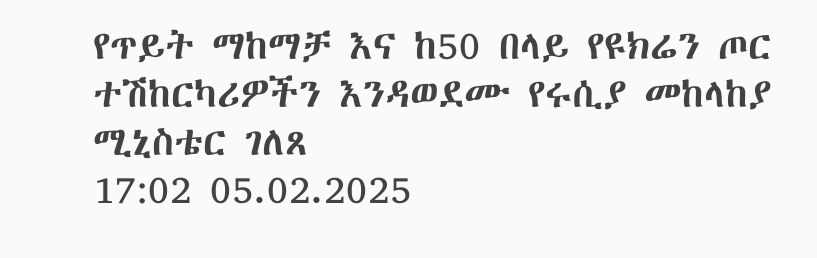የጥይት ማከማቻ እና ከ50 በላይ የዩክሬን ጦር ተሽከርካሪዎችን እንዳወደሙ የሩሲያ መከላከያ ሚኒስቴር ገለጸ
17:02 05.02.2025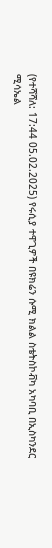(የተሻሻለ: 17:44 05.02.2025) የሩሲያ ተዋጊዎች በዩክሬን ሱሚ ክልል ስቴትስኮቭካ አካባቢ በኢስካንደር ሚሳኤል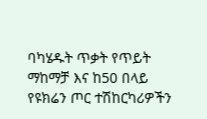ባካሄዱት ጥቃት የጥይት ማከማቻ እና ከ50 በላይ የዩክሬን ጦር ተሽከርካሪዎችን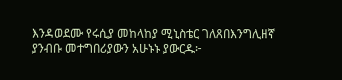እንዳወደሙ የሩሲያ መከላከያ ሚኒስቴር ገለጸበእንግሊዘኛ ያንብቡ መተግበሪያውን አሁኑኑ ያውርዱ፦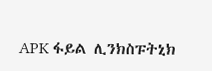APK ፋይል ሊንክስፑትኒክ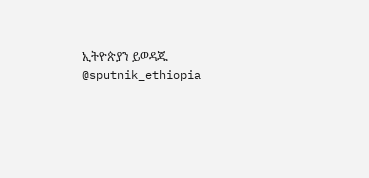ኢትዮጵያን ይወዳጁ @sputnik_ethiopia